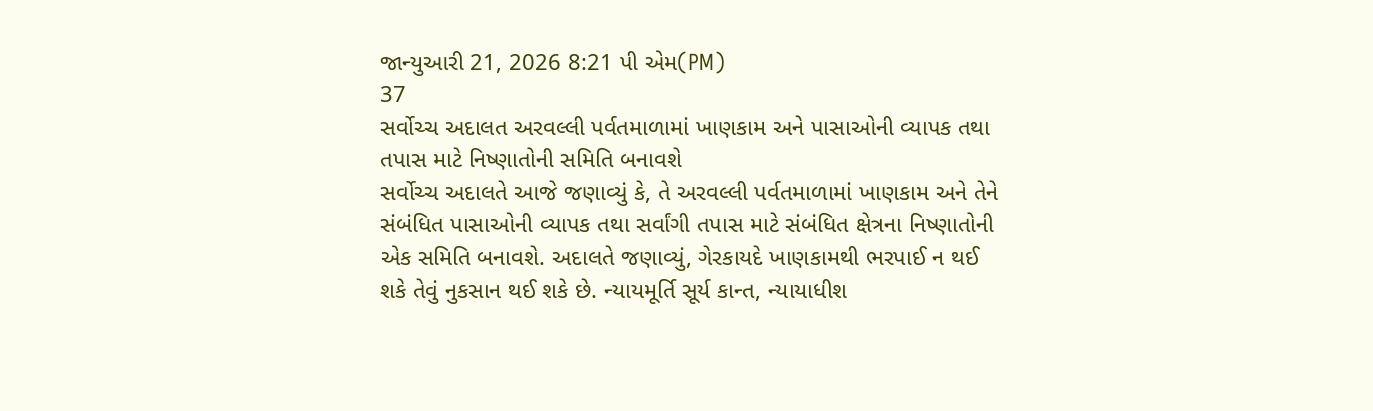જાન્યુઆરી 21, 2026 8:21 પી એમ(PM)
37
સર્વોચ્ચ અદાલત અરવલ્લી પર્વતમાળામાં ખાણકામ અને પાસાઓની વ્યાપક તથા તપાસ માટે નિષ્ણાતોની સમિતિ બનાવશે
સર્વોચ્ચ અદાલતે આજે જણાવ્યું કે, તે અરવલ્લી પર્વતમાળામાં ખાણકામ અને તેને સંબંધિત પાસાઓની વ્યાપક તથા સર્વાંગી તપાસ માટે સંબંધિત ક્ષેત્રના નિષ્ણાતોની એક સમિતિ બનાવશે. અદાલતે જણાવ્યું, ગેરકાયદે ખાણકામથી ભરપાઈ ન થઈ શકે તેવું નુકસાન થઈ શકે છે. ન્યાયમૂર્તિ સૂર્ય કાન્ત, ન્યાયાધીશ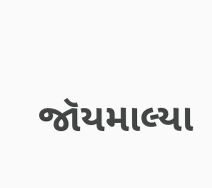જૉયમાલ્યા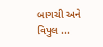બાગચી અને વિપુલ ...